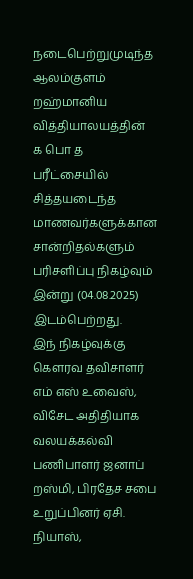நடைபெற்றுமுடிந்த ஆலம்குளம் றஹ்மானிய வித்தியாலயத்தின் க பொ த பரீட்சையில் சித்தயடைந்த மாணவர்களுக்கான சான்றிதல்களும் பரிசளிப்பு நிகழ்வும் இன்று (04.08.2025) இடம்பெற்றது.
இந் நிகழ்வுக்கு கெளரவ தவிசாளர் எம் எஸ் உவைஸ், விசேட அதிதியாக வலயக்கல்வி பணிபாளர் ஜனாப் றஸ்மி, பிரதேச சபை உறுப்பினர் ஏசி. நியாஸ்,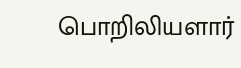பொறிலியளார்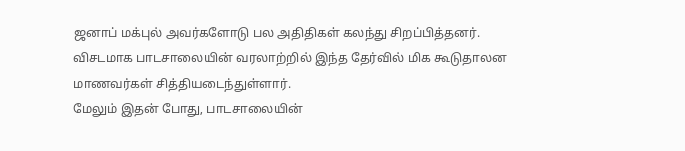ஜனாப் மக்புல் அவர்களோடு பல அதிதிகள் கலந்து சிறப்பித்தனர்.
விசடமாக பாடசாலையின் வரலாற்றில் இந்த தேர்வில் மிக கூடுதாலன மாணவர்கள் சித்தியடைந்துள்ளார்.
மேலும் இதன் போது, பாடசாலையின்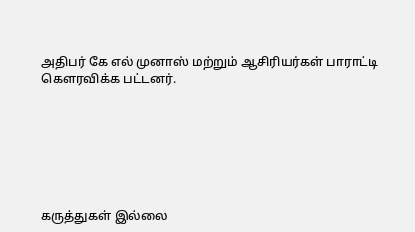அதிபர் கே எல் முனாஸ் மற்றும் ஆசிரியர்கள் பாராட்டி கெளரவிக்க பட்டனர்.







கருத்துகள் இல்லை